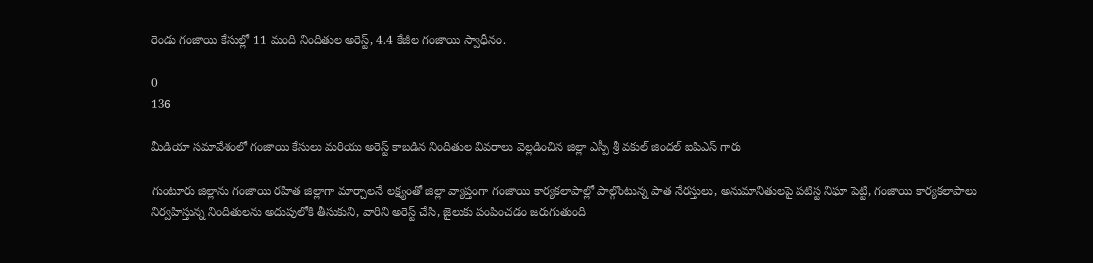రెండు గంజాయి కేసుల్లో 11 మంది నిందితుల అరెస్ట్, 4.4 కేజీల గంజాయి స్వాధీనం.

0
136

మీడియా సమావేశంలో గంజాయి కేసులు మరియు అరెస్ట్ కాబడిన నిందితుల వివరాలు వెల్లడించిన జిల్లా ఎస్పీ శ్రీ వకుల్ జిందల్ ఐపిఎస్ గారు

గుంటూరు జిల్లాను గంజాయి రహిత జిల్లాగా మార్చాలనే లక్ష్యంతో జిల్లా వ్యాప్తంగా గంజాయి కార్యకలాపాల్లో పాల్గొంటున్న పాత నేరస్తులు, అనుమానితులపై పటిస్ట నిఘా పెట్టి, గంజాయి కార్యకలాపాలు నిర్వహిస్తున్న నిందితులను అదుపులోకి తీసుకుని, వారిని అరెస్ట్ చేసి, జైలుకు పంపించడం జరుగుతుంది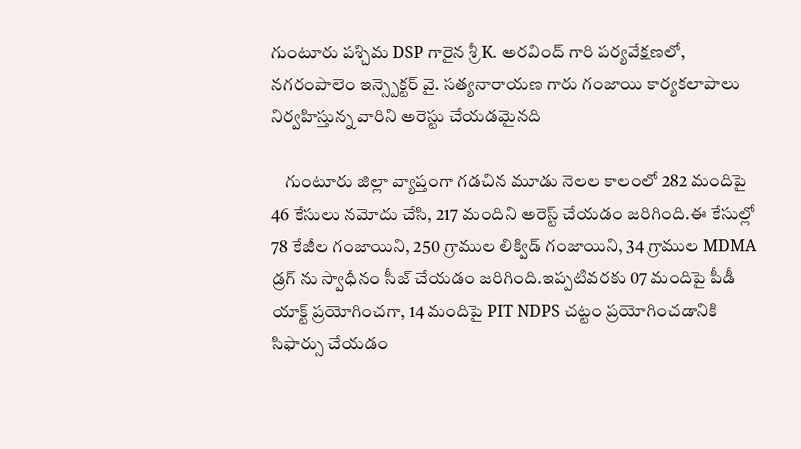గుంటూరు పశ్చిమ DSP గారైన శ్రీ K. అరవింద్ గారి పర్యవేక్షణలో, నగరంపాలెం ఇన్స్పెక్టర్ వై. సత్యనారాయణ గారు గంజాయి కార్యకలాపాలు నిర్వహిస్తున్న వారిని అరెస్టు చేయడమైనది

    గుంటూరు జిల్లా వ్యాప్తంగా గడచిన మూడు నెలల కాలంలో 282 మందిపై 46 కేసులు నమోదు చేసి, 217 మందిని అరెస్ట్ చేయడం జరిగింది.ఈ కేసుల్లో 78 కేజీల గంజాయిని, 250 గ్రాముల లిక్విడ్ గంజాయిని, 34 గ్రాముల MDMA డ్రగ్ ను స్వాధీనం సీజ్ చేయడం జరిగింది.ఇప్పటివరకు 07 మందిపై పీడీ యాక్ట్ ప్రయోగించగా, 14 మందిపై PIT NDPS చట్టం ప్రయోగించడానికి సిఫార్సు చేయడం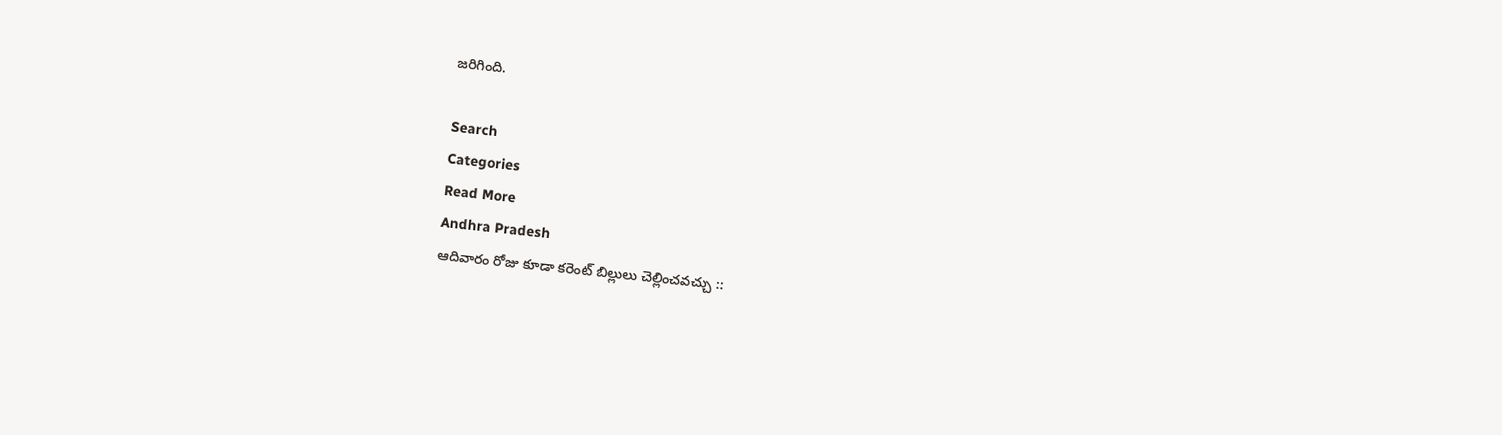జరిగింది.

Search
Categories
Read More
Andhra Pradesh
ఆదివారం రోజు కూడా కరెంట్ బిల్లులు చెల్లించవచ్చు ::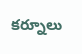కర్నూలు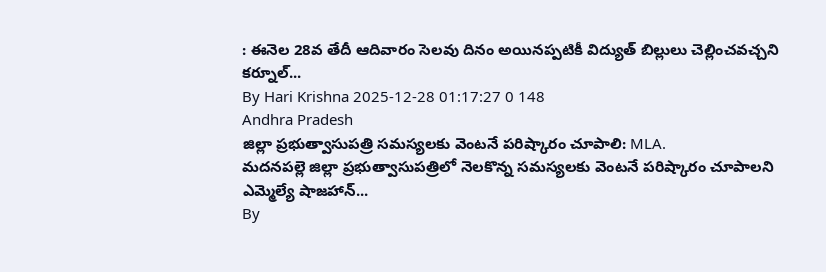: ఈనెల 28వ తేదీ ఆదివారం సెలవు దినం అయినప్పటికీ విద్యుత్ బిల్లులు చెల్లించవచ్చని కర్నూల్...
By Hari Krishna 2025-12-28 01:17:27 0 148
Andhra Pradesh
జిల్లా ప్రభుత్వాసుపత్రి సమస్యలకు వెంటనే పరిష్కారం చూపాలి: MLA.
మదనపల్లె జిల్లా ప్రభుత్వాసుపత్రిలో నెలకొన్న సమస్యలకు వెంటనే పరిష్కారం చూపాలని ఎమ్మెల్యే షాజహాన్...
By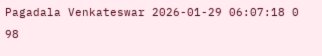Pagadala Venkateswar 2026-01-29 06:07:18 0 98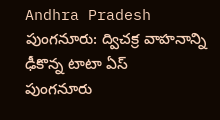Andhra Pradesh
పుంగనూరు: ద్విచక్ర వాహనాన్ని ఢీకొన్న టాటా ఏస్
పుంగనూరు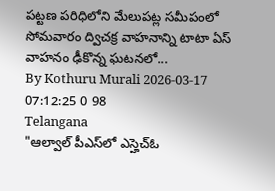పట్టణ పరిధిలోని మేలుపట్ల సమీపంలో సోమవారం ద్విచక్ర వాహనాన్ని టాటా ఏస్ వాహనం ఢీకొన్న ఘటనలో...
By Kothuru Murali 2026-03-17 07:12:25 0 98
Telangana
"ఆల్వాల్ పీఎస్‌లో ఎస్హెచ్ఓ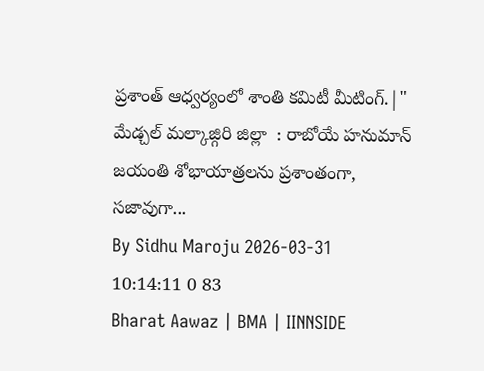ప్రశాంత్ ఆధ్వర్యంలో శాంతి కమిటీ మీటింగ్.|"
మేడ్చల్ మల్కాజ్గిరి జిల్లా  : రాబోయే హనుమాన్ జయంతి శోభాయాత్రలను ప్రశాంతంగా, సజావుగా...
By Sidhu Maroju 2026-03-31 10:14:11 0 83
Bharat Aawaz | BMA | IINNSIDE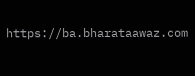https://ba.bharataawaz.com